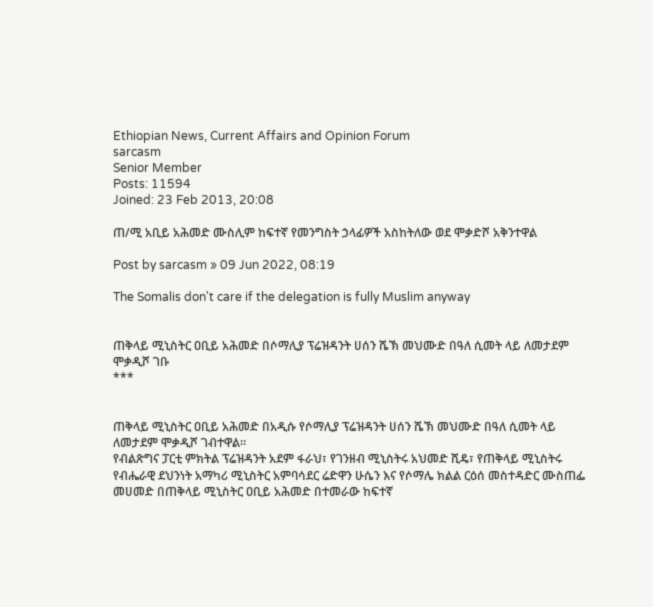Ethiopian News, Current Affairs and Opinion Forum
sarcasm
Senior Member
Posts: 11594
Joined: 23 Feb 2013, 20:08

ጠ/ሚ አቢይ አሕመድ ሙስሊም ከፍተኛ የመንግስት ኃላፊዎች አስከትለው ወደ ሞቃድሾ አቅንተዋል

Post by sarcasm » 09 Jun 2022, 08:19

The Somalis don't care if the delegation is fully Muslim anyway


ጠቅላይ ሚኒስትር ዐቢይ አሕመድ በሶማሊያ ፕሬዝዳንት ሀሰን ሼኽ መህሙድ በዓለ ሲመት ላይ ለመታደም ሞቃዲሾ ገቡ
***


ጠቅላይ ሚኒስትር ዐቢይ አሕመድ በአዲሱ የሶማሊያ ፕሬዝዳንት ሀሰን ሼኽ መህሙድ በዓለ ሲመት ላይ ለመታደም ሞቃዲሾ ገብተዋል።
የብልጽግና ፓርቲ ምክትል ፕሬዝዳንት አደም ፋራህ፣ የገንዘብ ሚኒስትሩ አህመድ ሺዴ፣ የጠቅላይ ሚኒስትሩ የብሔራዊ ደህንነት አማካሪ ሚኒስትር አምባሳደር ሬድዋን ሁሴን እና የሶማሌ ክልል ርዕሰ መስተዳድር ሙስጠፌ መሀመድ በጠቅላይ ሚኒስትር ዐቢይ አሕመድ በተመራው ከፍተኛ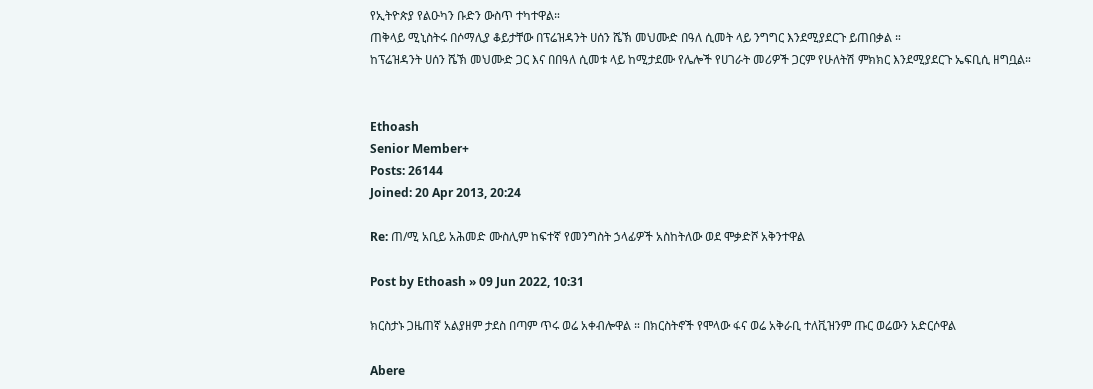የኢትዮጵያ የልዑካን ቡድን ውስጥ ተካተዋል።
ጠቅላይ ሚኒስትሩ በሶማሊያ ቆይታቸው በፕሬዝዳንት ሀሰን ሼኽ መህሙድ በዓለ ሲመት ላይ ንግግር እንደሚያደርጉ ይጠበቃል ።
ከፕሬዝዳንት ሀሰን ሼኽ መህሙድ ጋር እና በበዓለ ሲመቱ ላይ ከሚታደሙ የሌሎች የሀገራት መሪዎች ጋርም የሁለትሽ ምክክር እንደሚያደርጉ ኤፍቢሲ ዘግቧል።


Ethoash
Senior Member+
Posts: 26144
Joined: 20 Apr 2013, 20:24

Re: ጠ/ሚ አቢይ አሕመድ ሙስሊም ከፍተኛ የመንግስት ኃላፊዎች አስከትለው ወደ ሞቃድሾ አቅንተዋል

Post by Ethoash » 09 Jun 2022, 10:31

ክርስታኑ ጋዜጠኛ አልያዘም ታደስ በጣም ጥሩ ወሬ አቀብሎዋል ። በክርስትኖች የሞላው ፋና ወሬ አቅራቢ ተለቪዝንም ጡር ወሬውን አድርሶዋል

Abere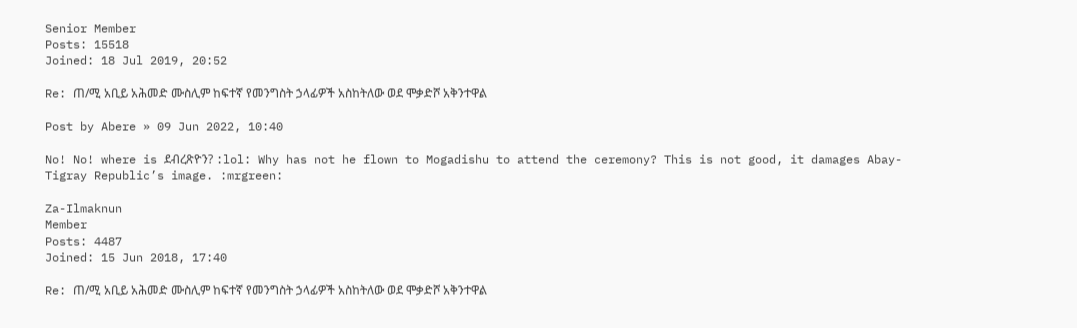Senior Member
Posts: 15518
Joined: 18 Jul 2019, 20:52

Re: ጠ/ሚ አቢይ አሕመድ ሙስሊም ከፍተኛ የመንግስት ኃላፊዎች አስከትለው ወደ ሞቃድሾ አቅንተዋል

Post by Abere » 09 Jun 2022, 10:40

No! No! where is ደብረጽዮን? :lol: Why has not he flown to Mogadishu to attend the ceremony? This is not good, it damages Abay-Tigray Republic’s image. :mrgreen:

Za-Ilmaknun
Member
Posts: 4487
Joined: 15 Jun 2018, 17:40

Re: ጠ/ሚ አቢይ አሕመድ ሙስሊም ከፍተኛ የመንግስት ኃላፊዎች አስከትለው ወደ ሞቃድሾ አቅንተዋል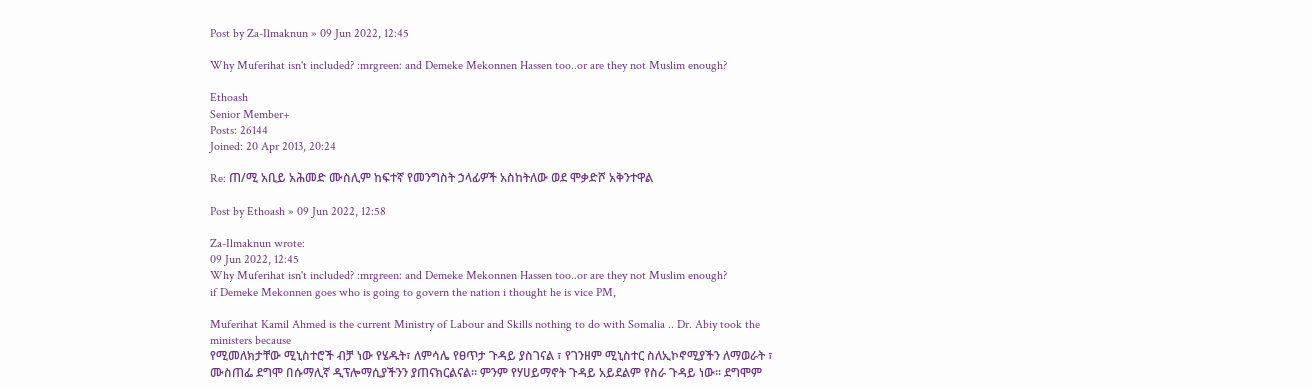Post by Za-Ilmaknun » 09 Jun 2022, 12:45

Why Muferihat isn't included? :mrgreen: and Demeke Mekonnen Hassen too..or are they not Muslim enough?

Ethoash
Senior Member+
Posts: 26144
Joined: 20 Apr 2013, 20:24

Re: ጠ/ሚ አቢይ አሕመድ ሙስሊም ከፍተኛ የመንግስት ኃላፊዎች አስከትለው ወደ ሞቃድሾ አቅንተዋል

Post by Ethoash » 09 Jun 2022, 12:58

Za-Ilmaknun wrote:
09 Jun 2022, 12:45
Why Muferihat isn't included? :mrgreen: and Demeke Mekonnen Hassen too..or are they not Muslim enough?
if Demeke Mekonnen goes who is going to govern the nation i thought he is vice PM,

Muferihat Kamil Ahmed is the current Ministry of Labour and Skills nothing to do with Somalia .. Dr. Abiy took the ministers because
የሚመለክታቸው ሚኒስተሮች ብቻ ነው የሄዱት፣ ለምሳሌ የፀጥታ ጉዳይ ያስገናል ፣ የገንዘም ሚኒስተር ስለኢኮኖሚያችን ለማወራት ፣ ሙስጠፌ ደግሞ በሱማሊኛ ዲፕሎማሲያችንን ያጠናክርልናል። ምንም የሃሀይማኖት ጉዳይ አይደልም የስራ ጉዳይ ነው። ደግሞም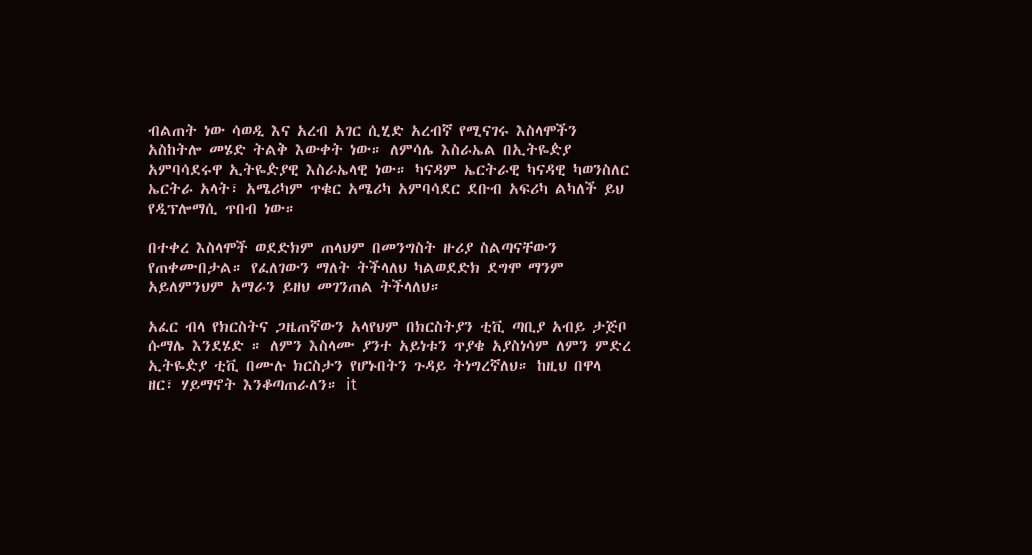ብልጠት ነው ሳወዲ እና አረብ አገር ሲሂድ አረብኛ የሚናገሩ እስላሞችን አስከትሎ መሄድ ትልቅ እውቀት ነው። ለምሳሌ እስራኤል በኢትዬዽያ አምባሳደሩዋ ኢትዬዽያዊ እስራኤላዊ ነው። ካናዳም ኤርትራዊ ካናዳዊ ካወንስለር ኤርትራ አላት፣ አሜሪካም ጥቁር አሜሪካ አምባሳደር ደቡብ አፍሪካ ልካለች ይህ የዲፕሎማሲ ጥበብ ነው።

በተቀረ እስላሞች ወደድክም ጠላህም በመንግስት ዙሪያ ስልጣናቸውን የጠቀሙበታል። የፈለገውን ማለት ትችላለህ ካልወደድክ ደግሞ ማንም አይለምንህም አማራን ይዘህ መገንጠል ትችላለህ።

አፈር ብላ የክርስትና ጋዜጠኛውን አላየህም በክርስትያን ቲቪ ጣቢያ አብይ ታጅቦ ሱማሌ እንደሄድ ። ለምን እስላሙ ያንተ አይነቱን ጥያቄ አያስነሳም ለምን ምድረ ኢትዬዽያ ቲቪ በሙሉ ክርስታን የሆኑበትን ጉዳይ ትነግረኛለህ። ከዚህ በዋላ ዘር፣ ሃይማኖት እንቆጣጠራለን። it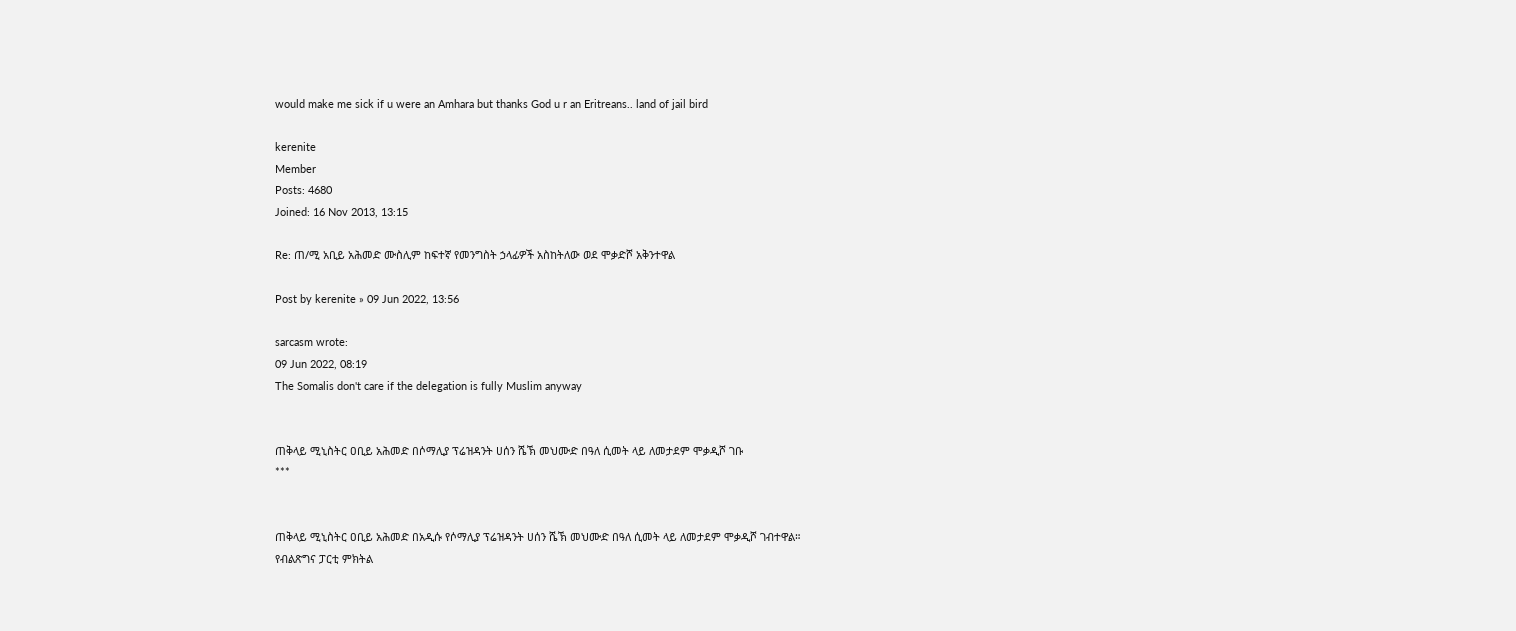would make me sick if u were an Amhara but thanks God u r an Eritreans.. land of jail bird

kerenite
Member
Posts: 4680
Joined: 16 Nov 2013, 13:15

Re: ጠ/ሚ አቢይ አሕመድ ሙስሊም ከፍተኛ የመንግስት ኃላፊዎች አስከትለው ወደ ሞቃድሾ አቅንተዋል

Post by kerenite » 09 Jun 2022, 13:56

sarcasm wrote:
09 Jun 2022, 08:19
The Somalis don't care if the delegation is fully Muslim anyway


ጠቅላይ ሚኒስትር ዐቢይ አሕመድ በሶማሊያ ፕሬዝዳንት ሀሰን ሼኽ መህሙድ በዓለ ሲመት ላይ ለመታደም ሞቃዲሾ ገቡ
***


ጠቅላይ ሚኒስትር ዐቢይ አሕመድ በአዲሱ የሶማሊያ ፕሬዝዳንት ሀሰን ሼኽ መህሙድ በዓለ ሲመት ላይ ለመታደም ሞቃዲሾ ገብተዋል።
የብልጽግና ፓርቲ ምክትል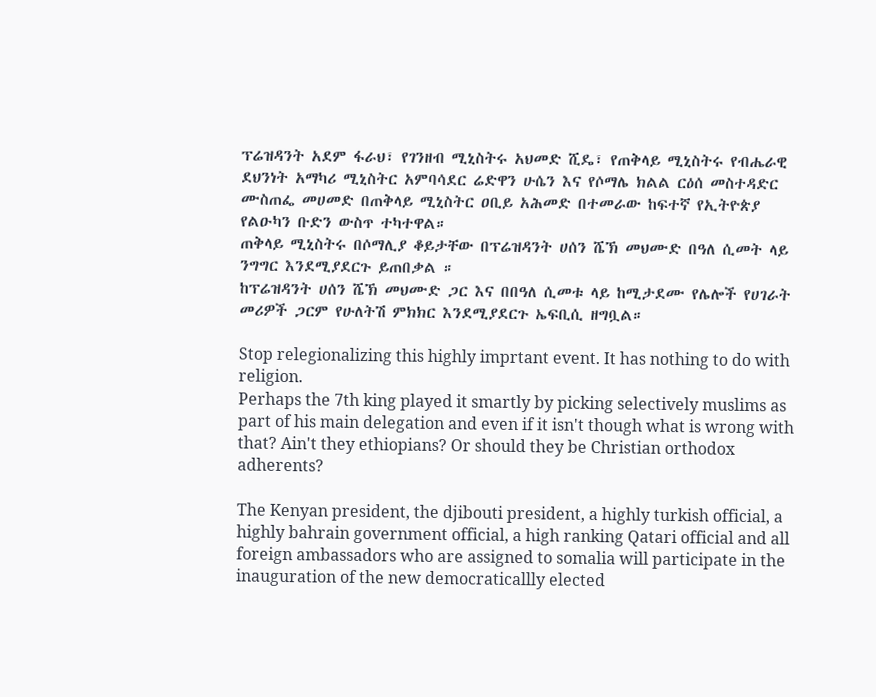ፕሬዝዳንት አደም ፋራህ፣ የገንዘብ ሚኒስትሩ አህመድ ሺዴ፣ የጠቅላይ ሚኒስትሩ የብሔራዊ ደህንነት አማካሪ ሚኒስትር አምባሳደር ሬድዋን ሁሴን እና የሶማሌ ክልል ርዕሰ መስተዳድር ሙስጠፌ መሀመድ በጠቅላይ ሚኒስትር ዐቢይ አሕመድ በተመራው ከፍተኛ የኢትዮጵያ የልዑካን ቡድን ውስጥ ተካተዋል።
ጠቅላይ ሚኒስትሩ በሶማሊያ ቆይታቸው በፕሬዝዳንት ሀሰን ሼኽ መህሙድ በዓለ ሲመት ላይ ንግግር እንደሚያደርጉ ይጠበቃል ።
ከፕሬዝዳንት ሀሰን ሼኽ መህሙድ ጋር እና በበዓለ ሲመቱ ላይ ከሚታደሙ የሌሎች የሀገራት መሪዎች ጋርም የሁለትሽ ምክክር እንደሚያደርጉ ኤፍቢሲ ዘግቧል።

Stop relegionalizing this highly imprtant event. It has nothing to do with religion.
Perhaps the 7th king played it smartly by picking selectively muslims as part of his main delegation and even if it isn't though what is wrong with that? Ain't they ethiopians? Or should they be Christian orthodox adherents?

The Kenyan president, the djibouti president, a highly turkish official, a highly bahrain government official, a high ranking Qatari official and all foreign ambassadors who are assigned to somalia will participate in the inauguration of the new democraticallly elected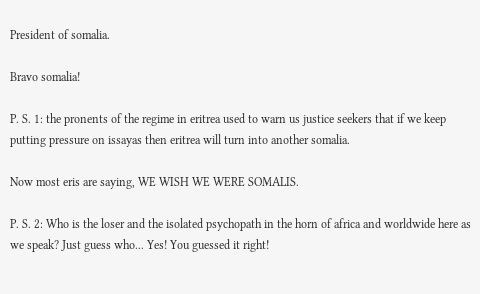President of somalia.

Bravo somalia!

P. S. 1: the pronents of the regime in eritrea used to warn us justice seekers that if we keep putting pressure on issayas then eritrea will turn into another somalia.

Now most eris are saying, WE WISH WE WERE SOMALIS.

P. S. 2: Who is the loser and the isolated psychopath in the horn of africa and worldwide here as we speak? Just guess who... Yes! You guessed it right!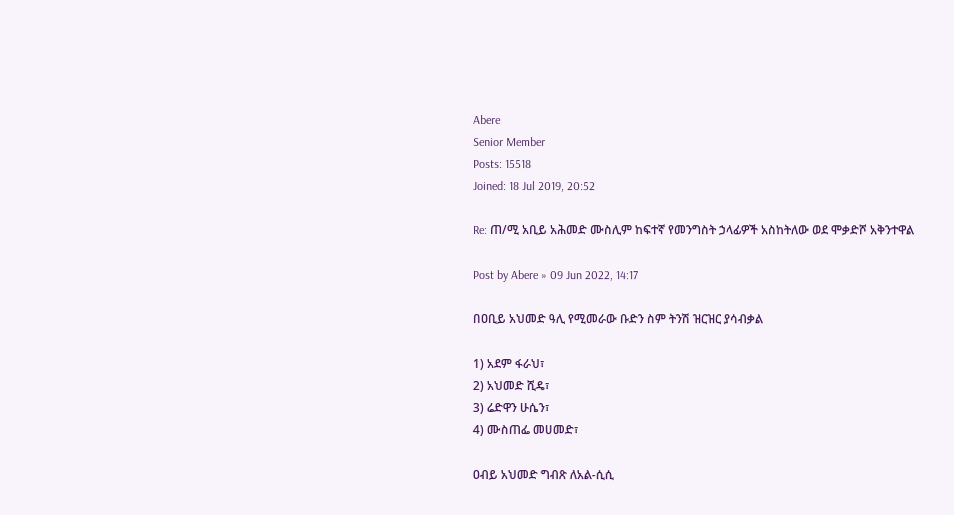Abere
Senior Member
Posts: 15518
Joined: 18 Jul 2019, 20:52

Re: ጠ/ሚ አቢይ አሕመድ ሙስሊም ከፍተኛ የመንግስት ኃላፊዎች አስከትለው ወደ ሞቃድሾ አቅንተዋል

Post by Abere » 09 Jun 2022, 14:17

በዐቢይ አህመድ ዓሊ የሚመራው ቡድን ስም ትንሽ ዝርዝር ያሳብቃል

1) አደም ፋራህ፣
2) አህመድ ሺዴ፣
3) ሬድዋን ሁሴን፣
4) ሙስጠፌ መሀመድ፣

ዐብይ አህመድ ግብጽ ለአል-ሲሲ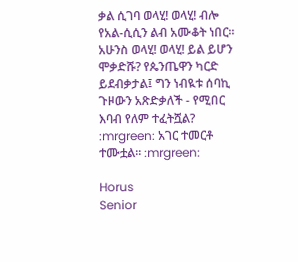ቃል ሲገባ ወላሂ! ወላሂ! ብሎ የአል-ሲሲን ልብ አሙቆት ነበር። አሁንስ ወላሂ! ወላሂ! ይል ይሆን ሞቃድሹ? የጴንጤዋን ካርድ ይደብቃታል፤ ግን ነብዪቱ ሰባኪ ጉዞውን አጽድቃለች - የሚበር እባብ የለም ተፈትሿል? :mrgreen: አገር ተመርቶ ተሙቷል። :mrgreen:

Horus
Senior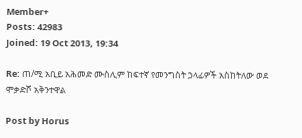Member+
Posts: 42983
Joined: 19 Oct 2013, 19:34

Re: ጠ/ሚ አቢይ አሕመድ ሙስሊም ከፍተኛ የመንግስት ኃላፊዎች አስከትለው ወደ ሞቃድሾ አቅንተዋል

Post by Horus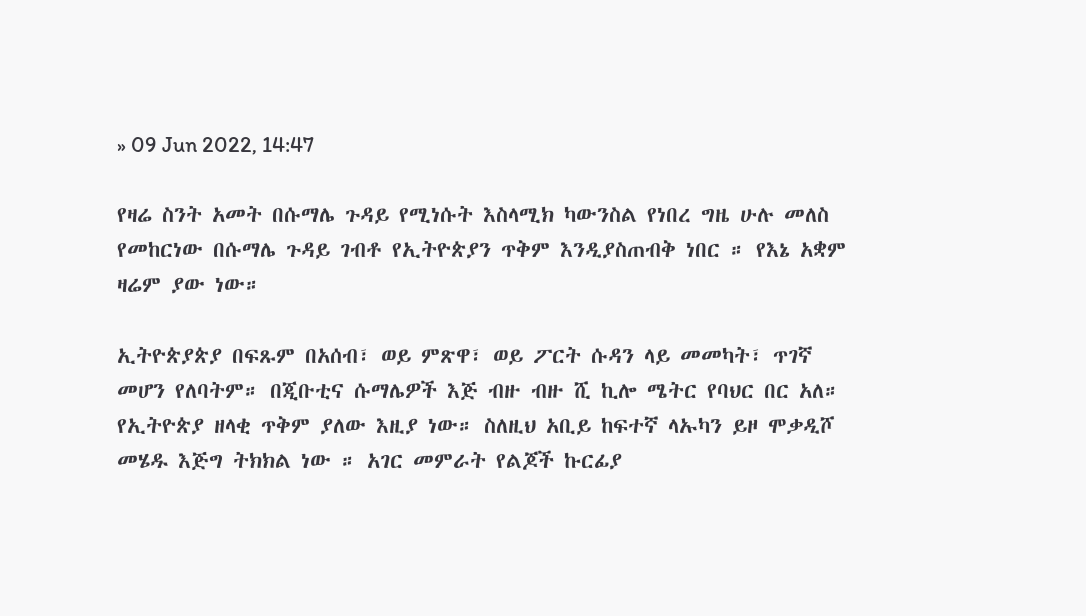» 09 Jun 2022, 14:47

የዛሬ ስንት አመት በሱማሌ ጉዳይ የሚነሱት እስላሚክ ካውንስል የነበረ ግዜ ሁሉ መለስ የመከርነው በሱማሌ ጉዳይ ገብቶ የኢትዮጵያን ጥቅም እንዲያስጠብቅ ነበር ። የእኔ አቋም ዛሬም ያው ነው።

ኢትዮጵያጵያ በፍጹም በአሰብ፣ ወይ ምጽዋ፣ ወይ ፖርት ሱዳን ላይ መመካት፣ ጥገኛ መሆን የለባትም። በጂቡቲና ሱማሌዎች እጅ ብዙ ብዙ ሺ ኪሎ ሜትር የባህር በር አለ። የኢትዮጵያ ዘላቂ ጥቅም ያለው እዚያ ነው። ስለዚህ አቢይ ከፍተኛ ላኡካን ይዞ ሞቃዲሾ መሄዱ እጅግ ትክክል ነው ። አገር መምራት የልጆች ኩርፊያ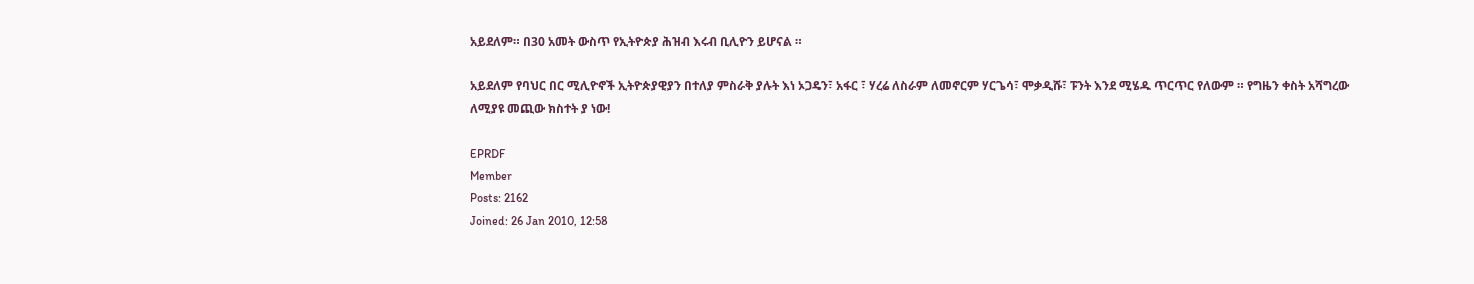አይደለም። በ30 አመት ውስጥ የኢትዮጵያ ሕዝብ እሩብ ቢሊዮን ይሆናል ።

አይደለም የባህር በር ሚሊዮኖች ኢትዮጵያዊያን በተለያ ምስራቅ ያሉት እነ ኦጋዴን፣ አፋር ፣ ሃረሬ ለስራም ለመኖርም ሃርጌሳ፣ ሞቃዲሹ፣ ፑንት እንደ ሚሄዱ ጥርጥር የለውም ። የግዜን ቀስት አሻግረው ለሚያዩ መጪው ክስተት ያ ነው!

EPRDF
Member
Posts: 2162
Joined: 26 Jan 2010, 12:58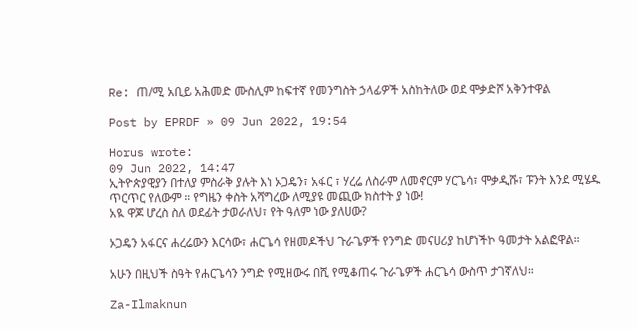Re: ጠ/ሚ አቢይ አሕመድ ሙስሊም ከፍተኛ የመንግስት ኃላፊዎች አስከትለው ወደ ሞቃድሾ አቅንተዋል

Post by EPRDF » 09 Jun 2022, 19:54

Horus wrote:
09 Jun 2022, 14:47
ኢትዮጵያዊያን በተለያ ምስራቅ ያሉት እነ ኦጋዴን፣ አፋር ፣ ሃረሬ ለስራም ለመኖርም ሃርጌሳ፣ ሞቃዲሹ፣ ፑንት እንደ ሚሄዱ ጥርጥር የለውም ። የግዜን ቀስት አሻግረው ለሚያዩ መጪው ክስተት ያ ነው!
አዪ ዋጆ ሆረስ ስለ ወደፊት ታወራለህ፣ የት ዓለም ነው ያለሀው?

ኦጋዴን አፋርና ሐረሬውን እርሳው፣ ሐርጌሳ የዘመዶችህ ጉራጌዎች የንግድ መናሀሪያ ከሆነችኮ ዓመታት አልፎዋል።

አሁን በዚህች ስዓት የሐርጌሳን ንግድ የሚዘውሩ በሺ የሚቆጠሩ ጉራጌዎች ሐርጌሳ ውስጥ ታገኛለህ።

Za-Ilmaknun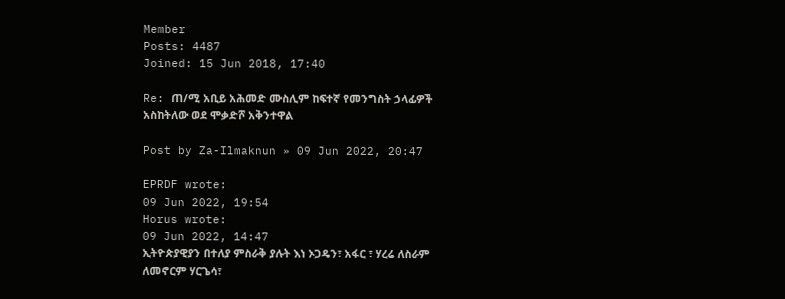Member
Posts: 4487
Joined: 15 Jun 2018, 17:40

Re: ጠ/ሚ አቢይ አሕመድ ሙስሊም ከፍተኛ የመንግስት ኃላፊዎች አስከትለው ወደ ሞቃድሾ አቅንተዋል

Post by Za-Ilmaknun » 09 Jun 2022, 20:47

EPRDF wrote:
09 Jun 2022, 19:54
Horus wrote:
09 Jun 2022, 14:47
ኢትዮጵያዊያን በተለያ ምስራቅ ያሉት እነ ኦጋዴን፣ አፋር ፣ ሃረሬ ለስራም ለመኖርም ሃርጌሳ፣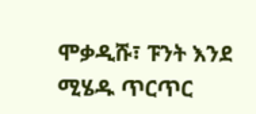ሞቃዲሹ፣ ፑንት እንደ ሚሄዱ ጥርጥር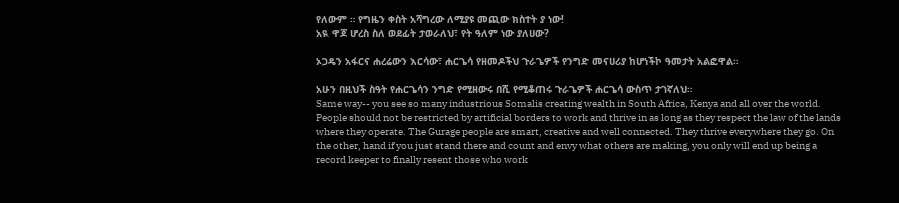የለውም ። የግዜን ቀስት አሻግረው ለሚያዩ መጪው ክስተት ያ ነው!
አዪ ዋጆ ሆረስ ስለ ወደፊት ታወራለህ፣ የት ዓለም ነው ያለሀው?

ኦጋዴን አፋርና ሐረሬውን እርሳው፣ ሐርጌሳ የዘመዶችህ ጉራጌዎች የንግድ መናሀሪያ ከሆነችኮ ዓመታት አልፎዋል።

አሁን በዚህች ስዓት የሐርጌሳን ንግድ የሚዘውሩ በሺ የሚቆጠሩ ጉራጌዎች ሐርጌሳ ውስጥ ታገኛለህ።
Same way-- you see so many industrious Somalis creating wealth in South Africa, Kenya and all over the world. People should not be restricted by artificial borders to work and thrive in as long as they respect the law of the lands where they operate. The Gurage people are smart, creative and well connected. They thrive everywhere they go. On the other, hand if you just stand there and count and envy what others are making, you only will end up being a record keeper to finally resent those who work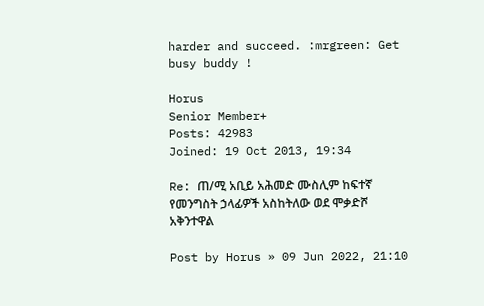harder and succeed. :mrgreen: Get busy buddy !

Horus
Senior Member+
Posts: 42983
Joined: 19 Oct 2013, 19:34

Re: ጠ/ሚ አቢይ አሕመድ ሙስሊም ከፍተኛ የመንግስት ኃላፊዎች አስከትለው ወደ ሞቃድሾ አቅንተዋል

Post by Horus » 09 Jun 2022, 21:10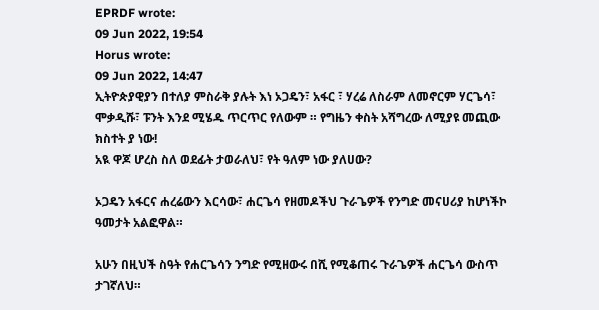EPRDF wrote:
09 Jun 2022, 19:54
Horus wrote:
09 Jun 2022, 14:47
ኢትዮጵያዊያን በተለያ ምስራቅ ያሉት እነ ኦጋዴን፣ አፋር ፣ ሃረሬ ለስራም ለመኖርም ሃርጌሳ፣ ሞቃዲሹ፣ ፑንት እንደ ሚሄዱ ጥርጥር የለውም ። የግዜን ቀስት አሻግረው ለሚያዩ መጪው ክስተት ያ ነው!
አዪ ዋጆ ሆረስ ስለ ወደፊት ታወራለህ፣ የት ዓለም ነው ያለሀው?

ኦጋዴን አፋርና ሐረሬውን እርሳው፣ ሐርጌሳ የዘመዶችህ ጉራጌዎች የንግድ መናሀሪያ ከሆነችኮ ዓመታት አልፎዋል።

አሁን በዚህች ስዓት የሐርጌሳን ንግድ የሚዘውሩ በሺ የሚቆጠሩ ጉራጌዎች ሐርጌሳ ውስጥ ታገኛለህ።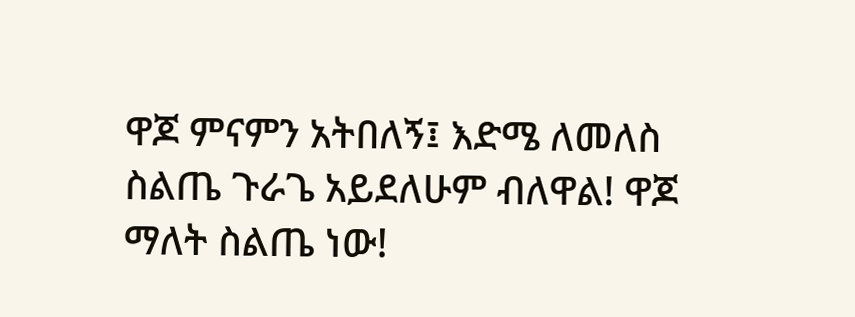ዋጆ ምናምን አትበለኝ፤ እድሜ ለመለስ ስልጤ ጉራጌ አይደለሁም ብለዋል! ዋጆ ማለት ስልጤ ነው!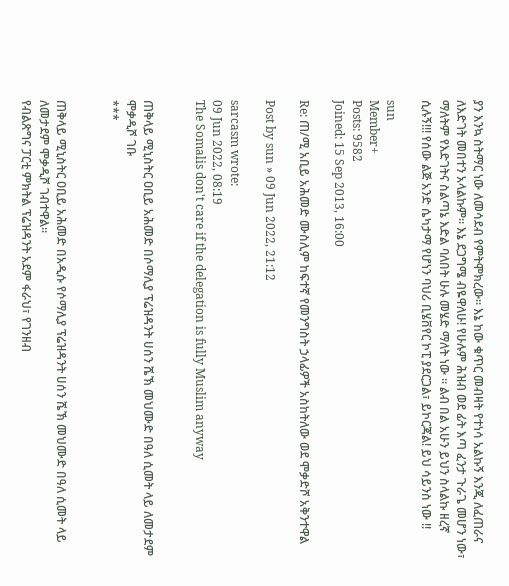ያን እንኳ ስትማር ነው ለመሳደብ የምትሞክረው። እኔ ከው ቁጥር መብዛት የተነሳ አልኩኝ እንጂ ለፈጠራና ለእድገት መበተን አላልኩም። እኔ ደጋግሜ ብዬዋለሁ! የሁሉም ሕዝብ ወደ ፊት እጣ ፈንታ ጉራጌ መሆን ነው፣ ማለትም የእድገትና ስልጣኔ እድል ባለበት ሁሉ መሄድ ማለት ነው ። ልብ በል አሁን ይህን ስላልኩ ዘረኛ ሲሉኝ!!! የሰው ልጅ አንድ ሴካታማ የሆነን ባህሪ ቢሄቨየር ኮፒ ያደርጋል፣ ይኮርጃል! ይህ ሳይንስ ነው !!

sun
Member+
Posts: 9582
Joined: 15 Sep 2013, 16:00

Re: ጠ/ሚ አቢይ አሕመድ ሙስሊም ከፍተኛ የመንግስት ኃላፊዎች አስከትለው ወደ ሞቃድሾ አቅንተዋል

Post by sun » 09 Jun 2022, 21:12

sarcasm wrote:
09 Jun 2022, 08:19
The Somalis don't care if the delegation is fully Muslim anyway


ጠቅላይ ሚኒስትር ዐቢይ አሕመድ በሶማሊያ ፕሬዝዳንት ሀሰን ሼኽ መህሙድ በዓለ ሲመት ላይ ለመታደም ሞቃዲሾ ገቡ
***


ጠቅላይ ሚኒስትር ዐቢይ አሕመድ በአዲሱ የሶማሊያ ፕሬዝዳንት ሀሰን ሼኽ መህሙድ በዓለ ሲመት ላይ ለመታደም ሞቃዲሾ ገብተዋል።
የብልጽግና ፓርቲ ምክትል ፕሬዝዳንት አደም ፋራህ፣ የገንዘብ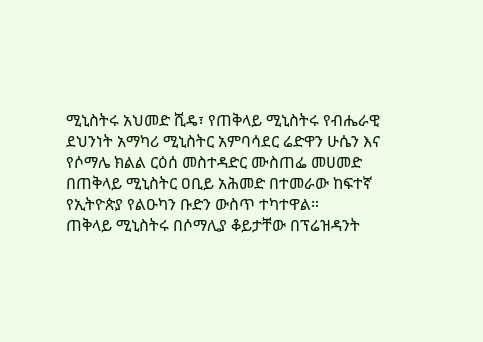ሚኒስትሩ አህመድ ሺዴ፣ የጠቅላይ ሚኒስትሩ የብሔራዊ ደህንነት አማካሪ ሚኒስትር አምባሳደር ሬድዋን ሁሴን እና የሶማሌ ክልል ርዕሰ መስተዳድር ሙስጠፌ መሀመድ በጠቅላይ ሚኒስትር ዐቢይ አሕመድ በተመራው ከፍተኛ የኢትዮጵያ የልዑካን ቡድን ውስጥ ተካተዋል።
ጠቅላይ ሚኒስትሩ በሶማሊያ ቆይታቸው በፕሬዝዳንት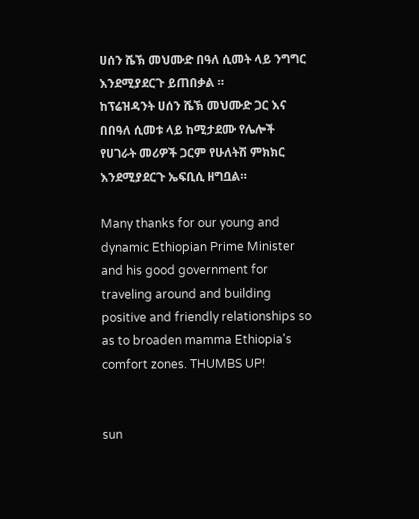ሀሰን ሼኽ መህሙድ በዓለ ሲመት ላይ ንግግር እንደሚያደርጉ ይጠበቃል ።
ከፕሬዝዳንት ሀሰን ሼኽ መህሙድ ጋር እና በበዓለ ሲመቱ ላይ ከሚታደሙ የሌሎች የሀገራት መሪዎች ጋርም የሁለትሽ ምክክር እንደሚያደርጉ ኤፍቢሲ ዘግቧል።

Many thanks for our young and dynamic Ethiopian Prime Minister and his good government for traveling around and building positive and friendly relationships so as to broaden mamma Ethiopia's comfort zones. THUMBS UP!


sun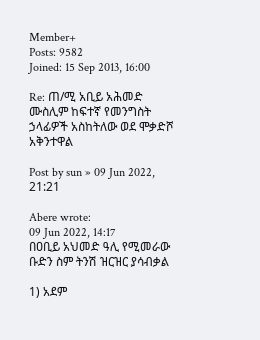Member+
Posts: 9582
Joined: 15 Sep 2013, 16:00

Re: ጠ/ሚ አቢይ አሕመድ ሙስሊም ከፍተኛ የመንግስት ኃላፊዎች አስከትለው ወደ ሞቃድሾ አቅንተዋል

Post by sun » 09 Jun 2022, 21:21

Abere wrote:
09 Jun 2022, 14:17
በዐቢይ አህመድ ዓሊ የሚመራው ቡድን ስም ትንሽ ዝርዝር ያሳብቃል

1) አደም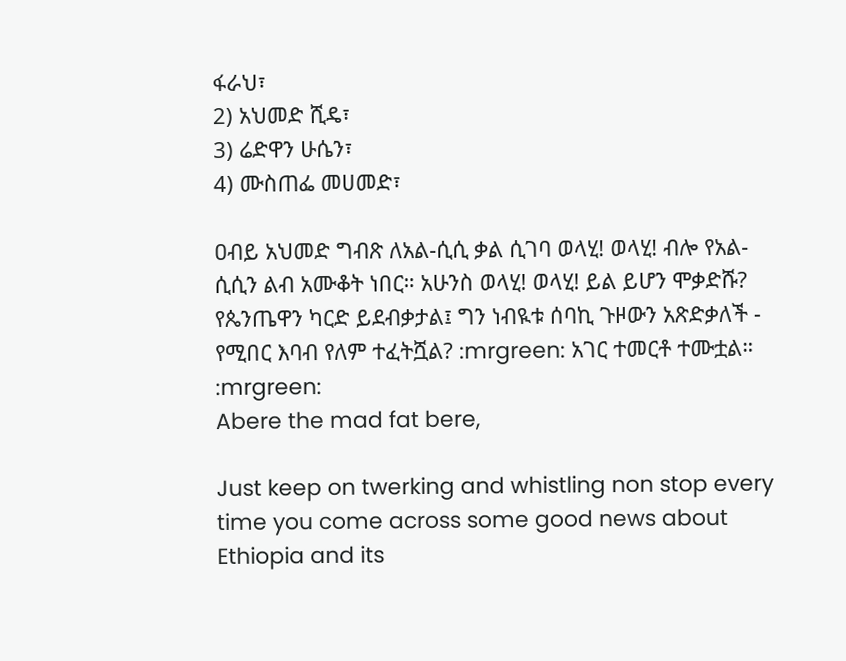ፋራህ፣
2) አህመድ ሺዴ፣
3) ሬድዋን ሁሴን፣
4) ሙስጠፌ መሀመድ፣

ዐብይ አህመድ ግብጽ ለአል-ሲሲ ቃል ሲገባ ወላሂ! ወላሂ! ብሎ የአል-ሲሲን ልብ አሙቆት ነበር። አሁንስ ወላሂ! ወላሂ! ይል ይሆን ሞቃድሹ? የጴንጤዋን ካርድ ይደብቃታል፤ ግን ነብዪቱ ሰባኪ ጉዞውን አጽድቃለች - የሚበር እባብ የለም ተፈትሿል? :mrgreen: አገር ተመርቶ ተሙቷል። :mrgreen:
Abere the mad fat bere,

Just keep on twerking and whistling non stop every time you come across some good news about Ethiopia and its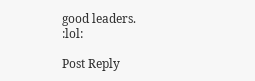good leaders.
:lol:

Post Reply